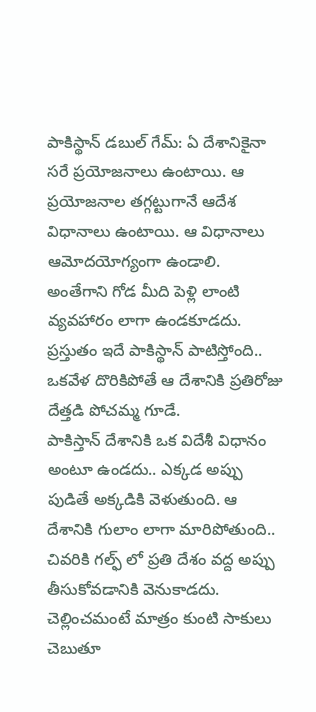పాకిస్థాన్ డబుల్ గేమ్: ఏ దేశానికైనా సరే ప్రయోజనాలు ఉంటాయి. ఆ ప్రయోజనాల తగ్గట్టుగానే ఆదేశ విధానాలు ఉంటాయి. ఆ విధానాలు ఆమోదయోగ్యంగా ఉండాలి. అంతేగాని గోడ మీది పెళ్లి లాంటి వ్యవహారం లాగా ఉండకూడదు. ప్రస్తుతం ఇదే పాకిస్థాన్ పాటిస్తోంది.. ఒకవేళ దొరికిపోతే ఆ దేశానికి ప్రతిరోజు దేత్తడి పోచమ్మ గూడే.
పాకిస్తాన్ దేశానికి ఒక విదేశీ విధానం అంటూ ఉండదు.. ఎక్కడ అప్పు పుడితే అక్కడికి వెళుతుంది. ఆ దేశానికి గులాం లాగా మారిపోతుంది.. చివరికి గల్ఫ్ లో ప్రతి దేశం వద్ద అప్పు తీసుకోవడానికి వెనుకాడదు. చెల్లించమంటే మాత్రం కుంటి సాకులు చెబుతూ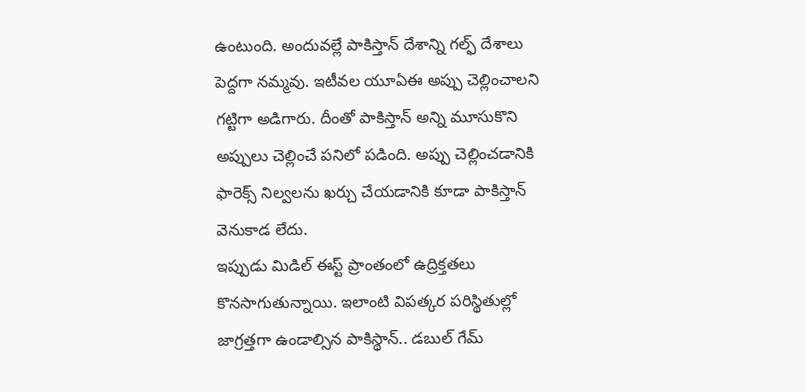ఉంటుంది. అందువల్లే పాకిస్తాన్ దేశాన్ని గల్ఫ్ దేశాలు పెద్దగా నమ్మవు. ఇటీవల యూఏఈ అప్పు చెల్లించాలని గట్టిగా అడిగారు. దీంతో పాకిస్తాన్ అన్ని మూసుకొని అప్పులు చెల్లించే పనిలో పడింది. అప్పు చెల్లించడానికి ఫారెక్స్ నిల్వలను ఖర్చు చేయడానికి కూడా పాకిస్తాన్ వెనుకాడ లేదు.
ఇప్పుడు మిడిల్ ఈస్ట్ ప్రాంతంలో ఉద్రిక్తతలు కొనసాగుతున్నాయి. ఇలాంటి విపత్కర పరిస్థితుల్లో జాగ్రత్తగా ఉండాల్సిన పాకిస్థాన్.. డబుల్ గేమ్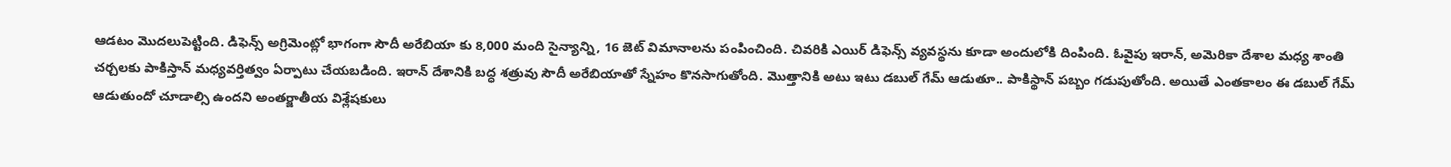ఆడటం మొదలుపెట్టింది. డిఫెన్స్ అగ్రిమెంట్లో భాగంగా సౌదీ అరేబియా కు 8,000 మంది సైన్యాన్ని, 16 జెట్ విమానాలను పంపించింది. చివరికి ఎయిర్ డిఫెన్స్ వ్యవస్థను కూడా అందులోకి దింపింది. ఓవైపు ఇరాన్, అమెరికా దేశాల మధ్య శాంతి చర్చలకు పాకిస్తాన్ మధ్యవర్తిత్వం ఏర్పాటు చేయబడింది. ఇరాన్ దేశానికి బద్ధ శత్రువు సౌదీ అరేబియాతో స్నేహం కొనసాగుతోంది. మొత్తానికి అటు ఇటు డబుల్ గేమ్ ఆడుతూ.. పాకిస్థాన్ పబ్బం గడుపుతోంది. అయితే ఎంతకాలం ఈ డబుల్ గేమ్ ఆడుతుందో చూడాల్సి ఉందని అంతర్జాతీయ విశ్లేషకులు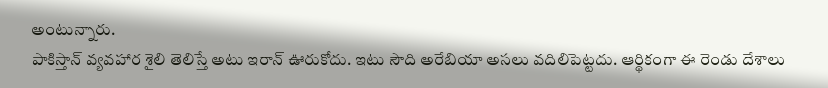అంటున్నారు.
పాకిస్తాన్ వ్యవహార శైలి తెలిస్తే అటు ఇరాన్ ఊరుకోదు. ఇటు సౌది అరేబియా అసలు వదిలిపెట్టదు. ఆర్థికంగా ఈ రెండు దేశాలు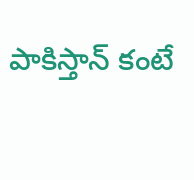పాకిస్తాన్ కంటే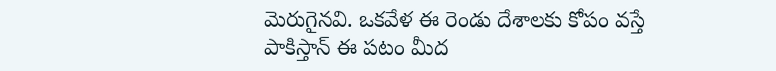మెరుగైనవి. ఒకవేళ ఈ రెండు దేశాలకు కోపం వస్తే పాకిస్తాన్ ఈ పటం మీద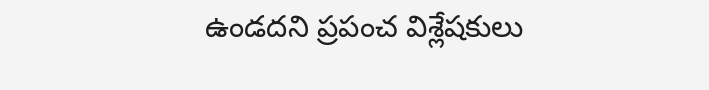ఉండదని ప్రపంచ విశ్లేషకులు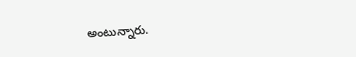అంటున్నారు.